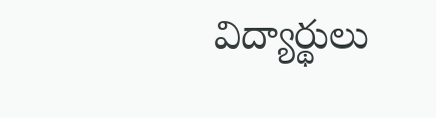విద్యార్థులు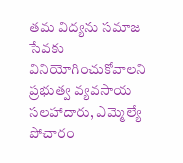తమ విద్యను సమాజ సేవకు వినియోగించుకోవాలని ప్రభుత్వ వ్యవసాయ సలహాదారు, ఎమ్మెల్యే పోచారం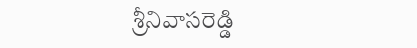శ్రీనివాసరెడ్డి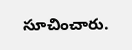సూచించారు.